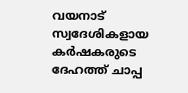വയനാട് സ്വദേശികളായ കര്‍ഷകരുടെ ദേഹത്ത് ചാപ്പ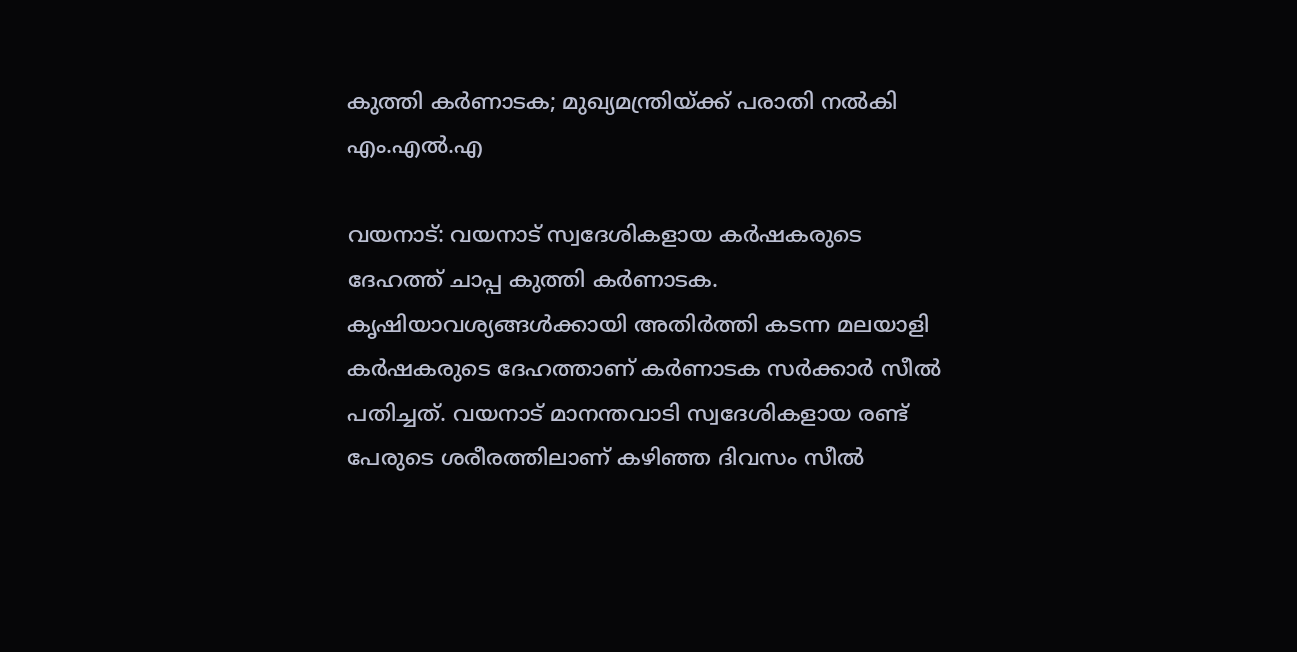കുത്തി കര്‍ണാടക; മുഖ്യമന്ത്രിയ്ക്ക് പരാതി നല്‍കി എം.എല്‍.എ

വയനാട്: വയനാട് സ്വദേശികളായ കര്‍ഷകരുടെ ദേഹത്ത് ചാപ്പ കുത്തി കര്‍ണാടക. കൃഷിയാവശ്യങ്ങള്‍ക്കായി അതിര്‍ത്തി കടന്ന മലയാളി കര്‍ഷകരുടെ ദേഹത്താണ് കര്‍ണാടക സര്‍ക്കാര്‍ സീല്‍ പതിച്ചത്. വയനാട് മാനന്തവാടി സ്വദേശികളായ രണ്ട് പേരുടെ ശരീരത്തിലാണ് കഴിഞ്ഞ ദിവസം സീല്‍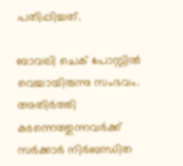പതിപ്പിച്ചത്.

ബാവലി ചെക് പോസ്റ്റില്‍ വെച്ചായിരുന്നു സംഭവം. അതിര്‍ത്തി കടന്നെത്തുന്നവര്‍ക്ക് സര്‍ക്കാര്‍ നിര്‍ബന്ധിത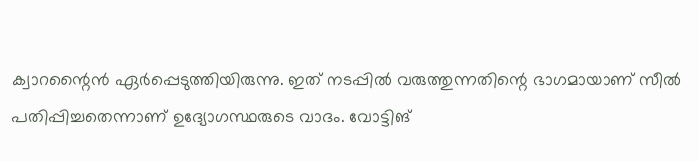ക്വാറന്റൈന്‍ ഏര്‍പ്പെടുത്തിയിരുന്നു. ഇത് നടപ്പില്‍ വരുത്തുന്നതിന്റെ ഭാഗമായാണ് സീല്‍ പതിപ്പിച്ചതെന്നാണ് ഉദ്യോഗസ്ഥരുടെ വാദം. വോട്ടിങ്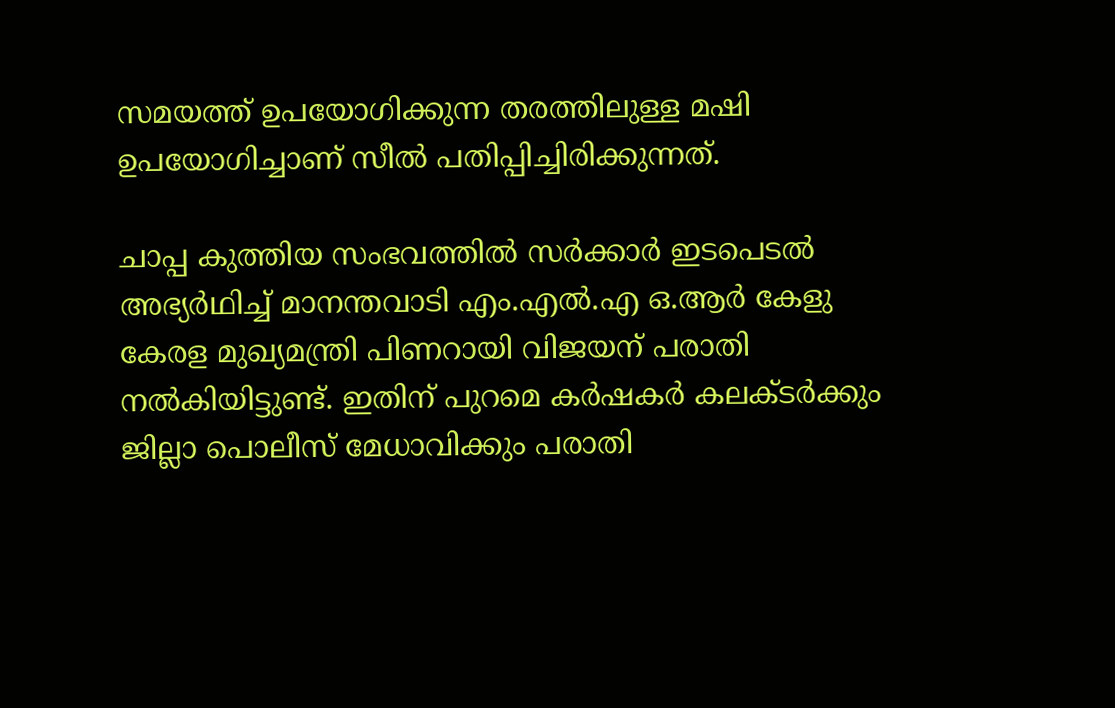സമയത്ത് ഉപയോഗിക്കുന്ന തരത്തിലുള്ള മഷി ഉപയോഗിച്ചാണ് സീല്‍ പതിപ്പിച്ചിരിക്കുന്നത്.

ചാപ്പ കുത്തിയ സംഭവത്തില്‍ സര്‍ക്കാര്‍ ഇടപെടല്‍ അഭ്യര്‍ഥിച്ച് മാനന്തവാടി എം.എല്‍.എ ഒ.ആര്‍ കേളു കേരള മുഖ്യമന്ത്രി പിണറായി വിജയന് പരാതി നല്‍കിയിട്ടുണ്ട്. ഇതിന് പുറമെ കര്‍ഷകര്‍ കലക്ടര്‍ക്കും ജില്ലാ പൊലീസ് മേധാവിക്കും പരാതി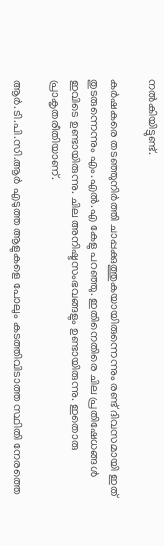നല്‍കിയിട്ടുണ്ട്.

കര്‍ഷകരെ തടഞ്ഞുനിര്‍ത്തി ചാപ്പക്കുത്തുകയായിരുന്നെന്നും രണ്ട് ദിവസമായി ഇത് തുടരുന്നെന്നും എം.എല്‍.എ കേളു പറഞ്ഞു. ഇതിനെതിരെ ചില പ്രതിഷേധങ്ങള്‍ ഇവിടെ ഉണ്ടായിരുന്നു. ചില അനിഷ്ടസംഭവങ്ങളും ഉണ്ടായിരുന്നു. ഇതൊരു പ്രാകൃതരീതിയാണ്.

ആര്‍.ടി.പി.സി.ആര്‍ എടുത്ത ആളുകളെ പോലും കടത്തിവിടാത്ത സ്ഥിതി നേരത്തെ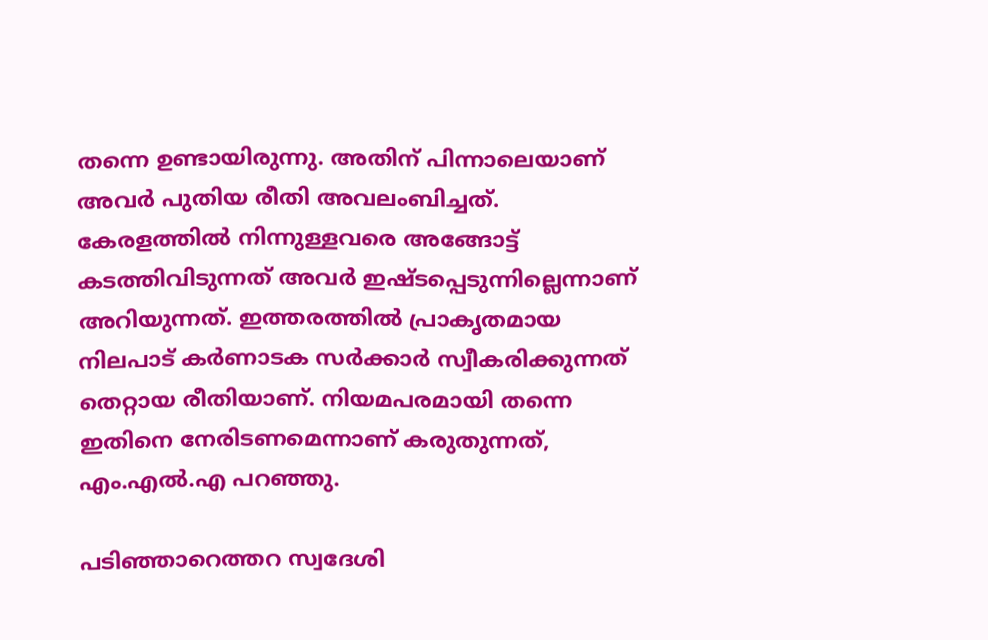തന്നെ ഉണ്ടായിരുന്നു. അതിന് പിന്നാലെയാണ് അവര്‍ പുതിയ രീതി അവലംബിച്ചത്. കേരളത്തില്‍ നിന്നുള്ളവരെ അങ്ങോട്ട് കടത്തിവിടുന്നത് അവര്‍ ഇഷ്ടപ്പെടുന്നില്ലെന്നാണ് അറിയുന്നത്. ഇത്തരത്തില്‍ പ്രാകൃതമായ നിലപാട് കര്‍ണാടക സര്‍ക്കാര്‍ സ്വീകരിക്കുന്നത് തെറ്റായ രീതിയാണ്. നിയമപരമായി തന്നെ ഇതിനെ നേരിടണമെന്നാണ് കരുതുന്നത്, എം.എല്‍.എ പറഞ്ഞു.

പടിഞ്ഞാറെത്തറ സ്വദേശി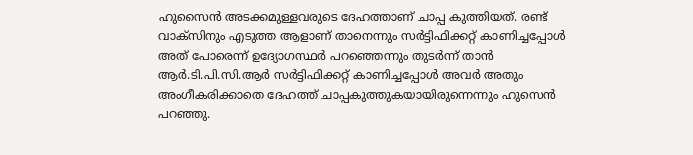ഹുസൈന്‍ അടക്കമുള്ളവരുടെ ദേഹത്താണ് ചാപ്പ കുത്തിയത്. രണ്ട് വാക്‌സിനും എടുത്ത ആളാണ് താനെന്നും സര്‍ട്ടിഫിക്കറ്റ് കാണിച്ചപ്പോള്‍ അത് പോരെന്ന് ഉദ്യോഗസ്ഥര്‍ പറഞ്ഞെന്നും തുടര്‍ന്ന് താന്‍ ആര്‍.ടി.പി.സി.ആര്‍ സര്‍ട്ടിഫിക്കറ്റ് കാണിച്ചപ്പോള്‍ അവര്‍ അതും അംഗീകരിക്കാതെ ദേഹത്ത് ചാപ്പകുത്തുകയായിരുന്നെന്നും ഹുസെന്‍ പറഞ്ഞു.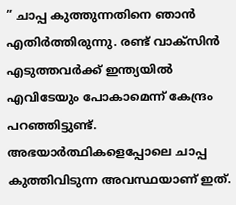” ചാപ്പ കുത്തുന്നതിനെ ഞാന്‍ എതിര്‍ത്തിരുന്നു. രണ്ട് വാക്‌സിന്‍ എടുത്തവര്‍ക്ക് ഇന്ത്യയില്‍ എവിടേയും പോകാമെന്ന് കേന്ദ്രം പറഞ്ഞിട്ടുണ്ട്. അഭയാര്‍ത്ഥികളെപ്പോലെ ചാപ്പ കുത്തിവിടുന്ന അവസ്ഥയാണ് ഇത്.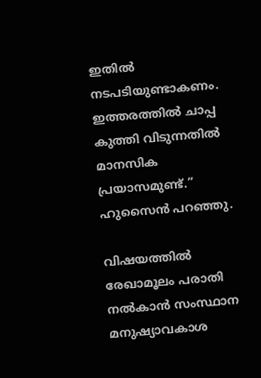ഇതില്‍ നടപടിയുണ്ടാകണം. ഇത്തരത്തില്‍ ചാപ്പ കുത്തി വിടുന്നതില്‍ മാനസിക പ്രയാസമുണ്ട്.” ഹുസൈന്‍ പറഞ്ഞു.

വിഷയത്തില്‍ രേഖാമൂലം പരാതി നല്‍കാന്‍ സംസ്ഥാന മനുഷ്യാവകാശ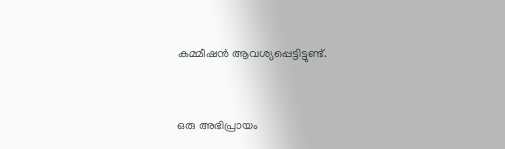കമ്മീഷന്‍ ആവശ്യപ്പെട്ടിട്ടുണ്ട്.


ഒരു അഭിപ്രായം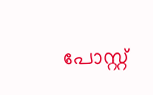പോസ്റ്റ്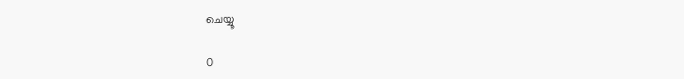ചെയ്യൂ

0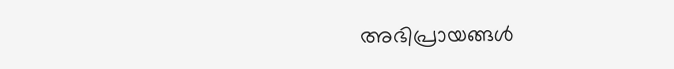അഭിപ്രായങ്ങള്‍